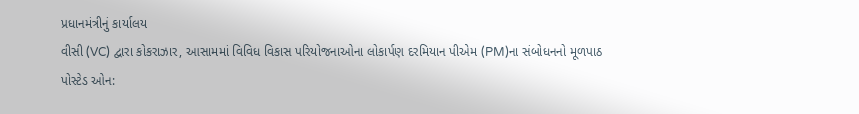પ્રધાનમંત્રીનું કાર્યાલય
વીસી (VC) દ્વારા કોકરાઝાર, આસામમાં વિવિધ વિકાસ પરિયોજનાઓના લોકાર્પણ દરમિયાન પીએમ (PM)ના સંબોધનનો મૂળપાઠ
પોસ્ટેડ ઓન: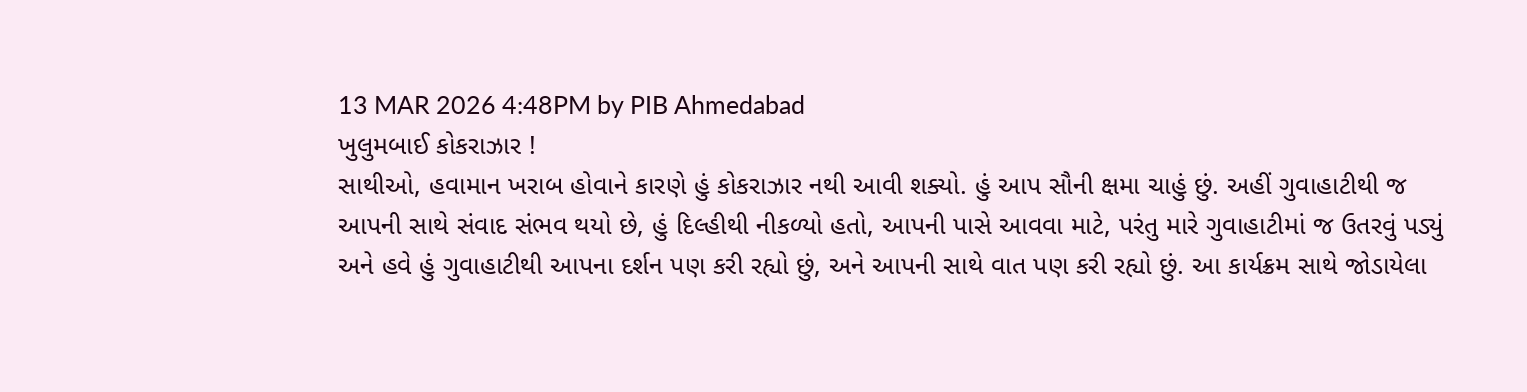13 MAR 2026 4:48PM by PIB Ahmedabad
ખુલુમબાઈ કોકરાઝાર !
સાથીઓ, હવામાન ખરાબ હોવાને કારણે હું કોકરાઝાર નથી આવી શક્યો. હું આપ સૌની ક્ષમા ચાહું છું. અહીં ગુવાહાટીથી જ આપની સાથે સંવાદ સંભવ થયો છે, હું દિલ્હીથી નીકળ્યો હતો, આપની પાસે આવવા માટે, પરંતુ મારે ગુવાહાટીમાં જ ઉતરવું પડ્યું અને હવે હું ગુવાહાટીથી આપના દર્શન પણ કરી રહ્યો છું, અને આપની સાથે વાત પણ કરી રહ્યો છું. આ કાર્યક્રમ સાથે જોડાયેલા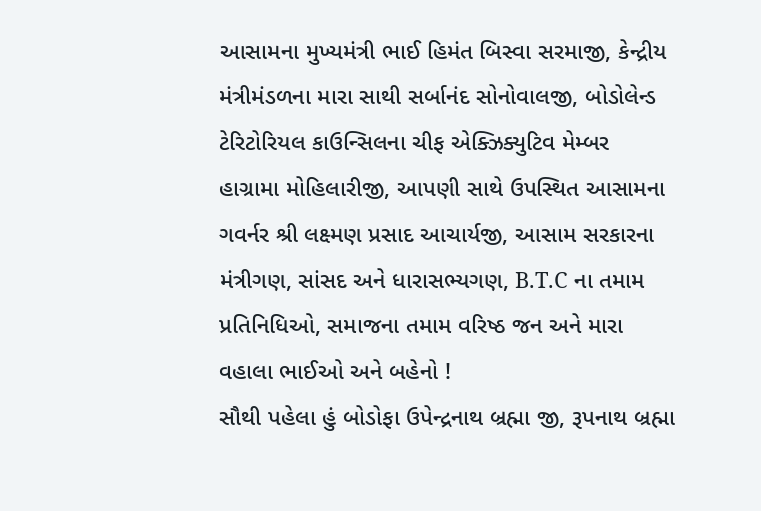આસામના મુખ્યમંત્રી ભાઈ હિમંત બિસ્વા સરમાજી, કેન્દ્રીય મંત્રીમંડળના મારા સાથી સર્બાનંદ સોનોવાલજી, બોડોલેન્ડ ટેરિટોરિયલ કાઉન્સિલના ચીફ એક્ઝિક્યુટિવ મેમ્બર હાગ્રામા મોહિલારીજી, આપણી સાથે ઉપસ્થિત આસામના ગવર્નર શ્રી લક્ષ્મણ પ્રસાદ આચાર્યજી, આસામ સરકારના મંત્રીગણ, સાંસદ અને ધારાસભ્યગણ, B.T.C ના તમામ પ્રતિનિધિઓ, સમાજના તમામ વરિષ્ઠ જન અને મારા વહાલા ભાઈઓ અને બહેનો !
સૌથી પહેલા હું બોડોફા ઉપેન્દ્રનાથ બ્રહ્મા જી, રૂપનાથ બ્રહ્મા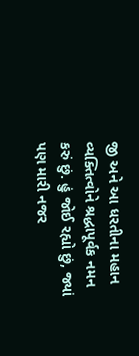જી અને આ ધરતીના મહાન વ્યક્તિત્વોને શ્રદ્ધાપૂર્વક નમન કરું છું. હું જોઈ રહ્યો છું, જ્યાં પણ મારી નજર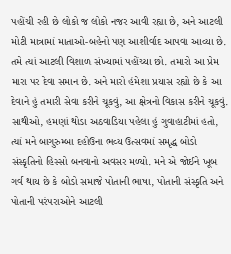પહોંચી રહી છે લોકો જ લોકો નજર આવી રહ્યા છે, અને આટલી મોટી માત્રામાં માતાઓ-બહેનો પણ આશીર્વાદ આપવા આવ્યા છે. તમે ત્યાં આટલી વિશાળ સંખ્યામાં પહોંચ્યા છો. તમારો આ પ્રેમ મારા પર દેવા સમાન છે. અને મારો હંમેશા પ્રયાસ રહ્યો છે કે આ દેવાને હું તમારી સેવા કરીને ચૂકવું, આ ક્ષેત્રનો વિકાસ કરીને ચૂકવું.
સાથીઓ, હમણાં થોડા અઠવાડિયા પહેલા હું ગુવાહાટીમાં હતો, ત્યાં મને બાગુરુમ્બા દહોઉના ભવ્ય ઉત્સવમાં સમૃદ્ધ બોડો સંસ્કૃતિનો હિસ્સો બનવાનો અવસર મળ્યો. મને એ જોઈને ખૂબ ગર્વ થાય છે કે બોડો સમાજે પોતાની ભાષા, પોતાની સંસ્કૃતિ અને પોતાની પરંપરાઓને આટલી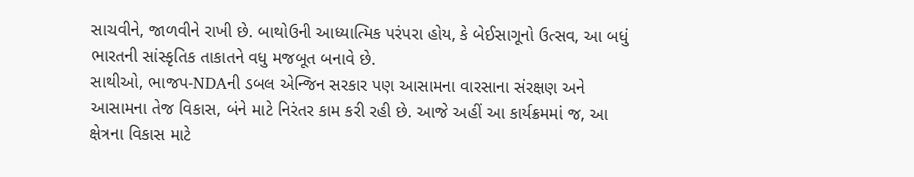સાચવીને, જાળવીને રાખી છે. બાથોઉની આધ્યાત્મિક પરંપરા હોય, કે બેઈસાગૂનો ઉત્સવ, આ બધું ભારતની સાંસ્કૃતિક તાકાતને વધુ મજબૂત બનાવે છે.
સાથીઓ, ભાજપ-NDAની ડબલ એન્જિન સરકાર પણ આસામના વારસાના સંરક્ષણ અને આસામના તેજ વિકાસ, બંને માટે નિરંતર કામ કરી રહી છે. આજે અહીં આ કાર્યક્રમમાં જ, આ ક્ષેત્રના વિકાસ માટે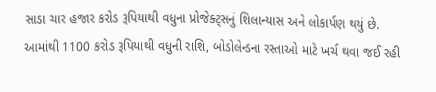સાડા ચાર હજાર કરોડ રૂપિયાથી વધુના પ્રોજેક્ટ્સનું શિલાન્યાસ અને લોકાર્પણ થયું છે. આમાંથી 1100 કરોડ રૂપિયાથી વધુની રાશિ, બોડોલેન્ડના રસ્તાઓ માટે ખર્ચ થવા જઈ રહી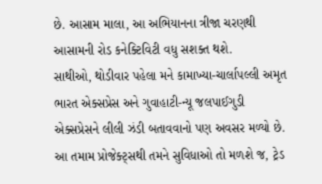છે. આસામ માલા, આ અભિયાનના ત્રીજા ચરણથી આસામની રોડ કનેક્ટિવિટી વધુ સશક્ત થશે.
સાથીઓ, થોડીવાર પહેલા મને કામાખ્યા-ચાર્લાપલ્લી અમૃત ભારત એક્સપ્રેસ અને ગુવાહાટી-ન્યૂ જલપાઈગુડી એક્સપ્રેસને લીલી ઝંડી બતાવવાનો પણ અવસર મળ્યો છે. આ તમામ પ્રોજેક્ટ્સથી તમને સુવિધાઓ તો મળશે જ, ટ્રેડ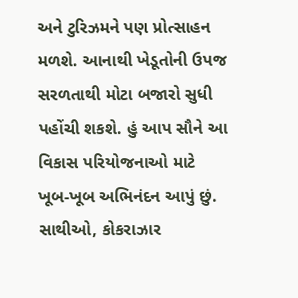અને ટુરિઝમને પણ પ્રોત્સાહન મળશે. આનાથી ખેડૂતોની ઉપજ સરળતાથી મોટા બજારો સુધી પહોંચી શકશે. હું આપ સૌને આ વિકાસ પરિયોજનાઓ માટે ખૂબ-ખૂબ અભિનંદન આપું છું.
સાથીઓ, કોકરાઝાર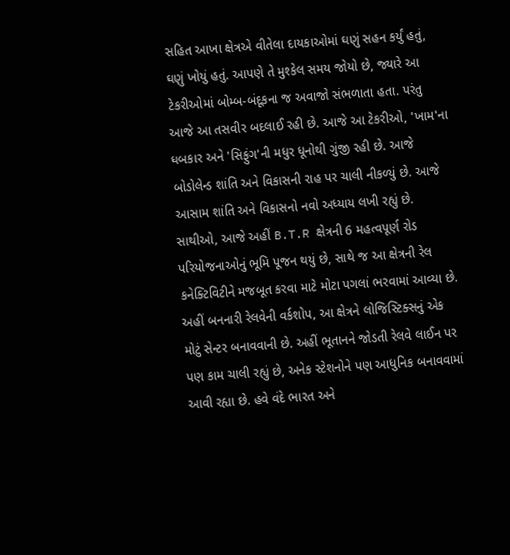સહિત આખા ક્ષેત્રએ વીતેલા દાયકાઓમાં ઘણું સહન કર્યું હતું, ઘણું ખોયું હતું. આપણે તે મુશ્કેલ સમય જોયો છે, જ્યારે આ ટેકરીઓમાં બોમ્બ-બંદૂકના જ અવાજો સંભળાતા હતા. પરંતુ આજે આ તસવીર બદલાઈ રહી છે. આજે આ ટેકરીઓ, 'ખામ'ના ધબકાર અને 'સિફુંગ'ની મધુર ધૂનોથી ગુંજી રહી છે. આજે બોડોલેન્ડ શાંતિ અને વિકાસની રાહ પર ચાલી નીકળ્યું છે. આજે આસામ શાંતિ અને વિકાસનો નવો અધ્યાય લખી રહ્યું છે.
સાથીઓ, આજે અહીં B.T.R ક્ષેત્રની 6 મહત્વપૂર્ણ રોડ પરિયોજનાઓનું ભૂમિ પૂજન થયું છે, સાથે જ આ ક્ષેત્રની રેલ કનેક્ટિવિટીને મજબૂત કરવા માટે મોટા પગલાં ભરવામાં આવ્યા છે. અહીં બનનારી રેલવેની વર્કશોપ, આ ક્ષેત્રને લોજિસ્ટિક્સનું એક મોટું સેન્ટર બનાવવાની છે. અહીં ભૂતાનને જોડતી રેલવે લાઈન પર પણ કામ ચાલી રહ્યું છે, અનેક સ્ટેશનોને પણ આધુનિક બનાવવામાં આવી રહ્યા છે. હવે વંદે ભારત અને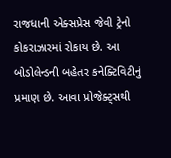રાજધાની એક્સપ્રેસ જેવી ટ્રેનો કોકરાઝારમાં રોકાય છે. આ બોડોલેન્ડની બહેતર કનેક્ટિવિટીનું પ્રમાણ છે. આવા પ્રોજેક્ટ્સથી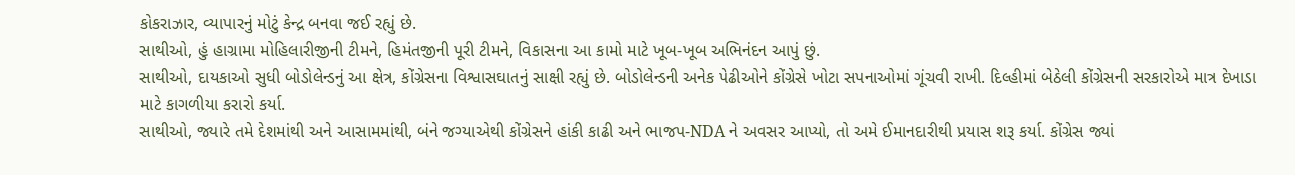કોકરાઝાર, વ્યાપારનું મોટું કેન્દ્ર બનવા જઈ રહ્યું છે.
સાથીઓ, હું હાગ્રામા મોહિલારીજીની ટીમને, હિમંતજીની પૂરી ટીમને, વિકાસના આ કામો માટે ખૂબ-ખૂબ અભિનંદન આપું છું.
સાથીઓ, દાયકાઓ સુધી બોડોલેન્ડનું આ ક્ષેત્ર, કોંગ્રેસના વિશ્વાસઘાતનું સાક્ષી રહ્યું છે. બોડોલેન્ડની અનેક પેઢીઓને કોંગ્રેસે ખોટા સપનાઓમાં ગૂંચવી રાખી. દિલ્હીમાં બેઠેલી કોંગ્રેસની સરકારોએ માત્ર દેખાડા માટે કાગળીયા કરારો કર્યા.
સાથીઓ, જ્યારે તમે દેશમાંથી અને આસામમાંથી, બંને જગ્યાએથી કોંગ્રેસને હાંકી કાઢી અને ભાજપ-NDA ને અવસર આપ્યો, તો અમે ઈમાનદારીથી પ્રયાસ શરૂ કર્યા. કોંગ્રેસ જ્યાં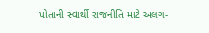પોતાની સ્વાર્થી રાજનીતિ માટે અલગ-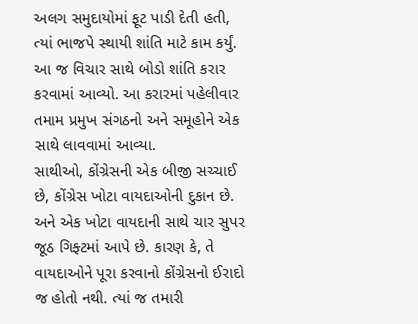અલગ સમુદાયોમાં ફૂટ પાડી દેતી હતી, ત્યાં ભાજપે સ્થાયી શાંતિ માટે કામ કર્યું. આ જ વિચાર સાથે બોડો શાંતિ કરાર કરવામાં આવ્યો. આ કરારમાં પહેલીવાર તમામ પ્રમુખ સંગઠનો અને સમૂહોને એક સાથે લાવવામાં આવ્યા.
સાથીઓ, કોંગ્રેસની એક બીજી સચ્ચાઈ છે, કોંગ્રેસ ખોટા વાયદાઓની દુકાન છે. અને એક ખોટા વાયદાની સાથે ચાર સુપર જૂઠ ગિફ્ટમાં આપે છે. કારણ કે, તે વાયદાઓને પૂરા કરવાનો કોંગ્રેસનો ઈરાદો જ હોતો નથી. ત્યાં જ તમારી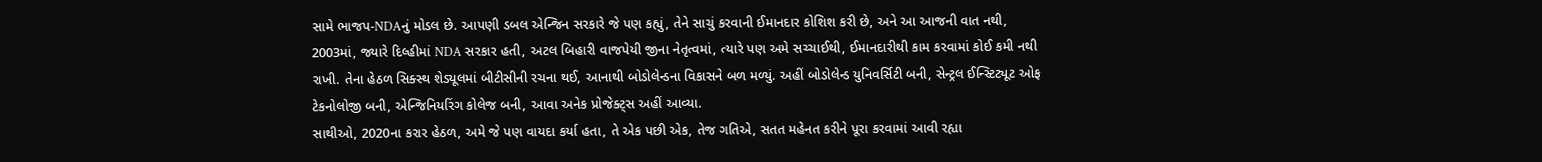સામે ભાજપ-NDAનું મોડલ છે. આપણી ડબલ એન્જિન સરકારે જે પણ કહ્યું, તેને સાચું કરવાની ઈમાનદાર કોશિશ કરી છે, અને આ આજની વાત નથી, 2003માં, જ્યારે દિલ્હીમાં NDA સરકાર હતી, અટલ બિહારી વાજપેયી જીના નેતૃત્વમાં, ત્યારે પણ અમે સચ્ચાઈથી, ઈમાનદારીથી કામ કરવામાં કોઈ કમી નથી રાખી. તેના હેઠળ સિક્સ્થ શેડ્યૂલમાં બીટીસીની રચના થઈ, આનાથી બોડોલેન્ડના વિકાસને બળ મળ્યું. અહીં બોડોલેન્ડ યુનિવર્સિટી બની, સેન્ટ્રલ ઈન્સ્ટિટ્યૂટ ઓફ ટેકનોલોજી બની, એન્જિનિયરિંગ કોલેજ બની, આવા અનેક પ્રોજેક્ટ્સ અહીં આવ્યા.
સાથીઓ, 2020ના કરાર હેઠળ, અમે જે પણ વાયદા કર્યા હતા, તે એક પછી એક, તેજ ગતિએ, સતત મહેનત કરીને પૂરા કરવામાં આવી રહ્યા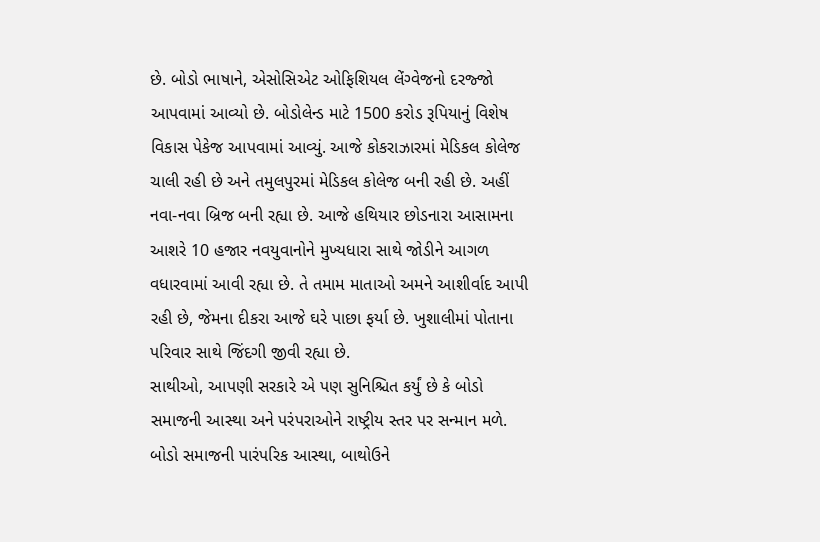છે. બોડો ભાષાને, એસોસિએટ ઓફિશિયલ લેંગ્વેજનો દરજ્જો આપવામાં આવ્યો છે. બોડોલેન્ડ માટે 1500 કરોડ રૂપિયાનું વિશેષ વિકાસ પેકેજ આપવામાં આવ્યું. આજે કોકરાઝારમાં મેડિકલ કોલેજ ચાલી રહી છે અને તમુલપુરમાં મેડિકલ કોલેજ બની રહી છે. અહીં નવા-નવા બ્રિજ બની રહ્યા છે. આજે હથિયાર છોડનારા આસામના આશરે 10 હજાર નવયુવાનોને મુખ્યધારા સાથે જોડીને આગળ વધારવામાં આવી રહ્યા છે. તે તમામ માતાઓ અમને આશીર્વાદ આપી રહી છે, જેમના દીકરા આજે ઘરે પાછા ફર્યા છે. ખુશાલીમાં પોતાના પરિવાર સાથે જિંદગી જીવી રહ્યા છે.
સાથીઓ, આપણી સરકારે એ પણ સુનિશ્ચિત કર્યું છે કે બોડો સમાજની આસ્થા અને પરંપરાઓને રાષ્ટ્રીય સ્તર પર સન્માન મળે. બોડો સમાજની પારંપરિક આસ્થા, બાથોઉને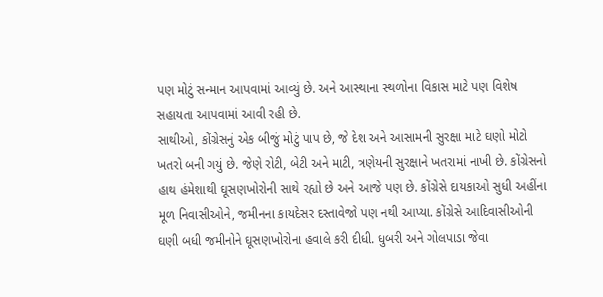પણ મોટું સન્માન આપવામાં આવ્યું છે. અને આસ્થાના સ્થળોના વિકાસ માટે પણ વિશેષ સહાયતા આપવામાં આવી રહી છે.
સાથીઓ, કોંગ્રેસનું એક બીજું મોટું પાપ છે, જે દેશ અને આસામની સુરક્ષા માટે ઘણો મોટો ખતરો બની ગયું છે. જેણે રોટી, બેટી અને માટી, ત્રણેયની સુરક્ષાને ખતરામાં નાખી છે. કોંગ્રેસનો હાથ હંમેશાથી ઘૂસણખોરોની સાથે રહ્યો છે અને આજે પણ છે. કોંગ્રેસે દાયકાઓ સુધી અહીંના મૂળ નિવાસીઓને, જમીનના કાયદેસર દસ્તાવેજો પણ નથી આપ્યા. કોંગ્રેસે આદિવાસીઓની ઘણી બધી જમીનોને ઘૂસણખોરોના હવાલે કરી દીધી. ધુબરી અને ગોલપાડા જેવા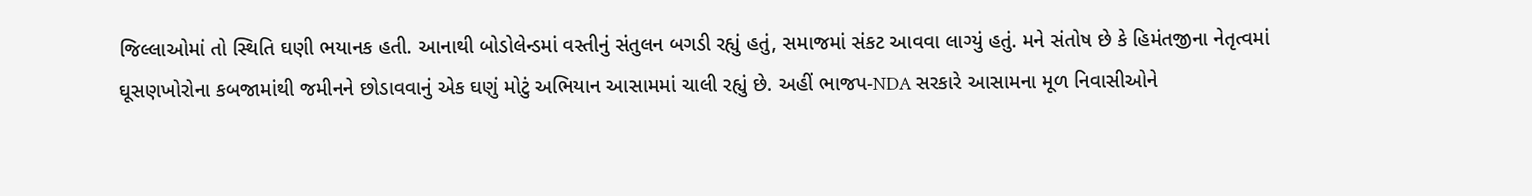જિલ્લાઓમાં તો સ્થિતિ ઘણી ભયાનક હતી. આનાથી બોડોલેન્ડમાં વસ્તીનું સંતુલન બગડી રહ્યું હતું, સમાજમાં સંકટ આવવા લાગ્યું હતું. મને સંતોષ છે કે હિમંતજીના નેતૃત્વમાં ઘૂસણખોરોના કબજામાંથી જમીનને છોડાવવાનું એક ઘણું મોટું અભિયાન આસામમાં ચાલી રહ્યું છે. અહીં ભાજપ-NDA સરકારે આસામના મૂળ નિવાસીઓને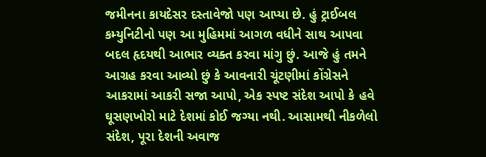જમીનના કાયદેસર દસ્તાવેજો પણ આપ્યા છે. હું ટ્રાઈબલ કમ્યુનિટીનો પણ આ મુહિમમાં આગળ વધીને સાથ આપવા બદલ હૃદયથી આભાર વ્યક્ત કરવા માંગુ છું. આજે હું તમને આગ્રહ કરવા આવ્યો છું કે આવનારી ચૂંટણીમાં કોંગ્રેસને આકરામાં આકરી સજા આપો, એક સ્પષ્ટ સંદેશ આપો કે હવે ઘૂસણખોરો માટે દેશમાં કોઈ જગ્યા નથી. આસામથી નીકળેલો સંદેશ, પૂરા દેશની અવાજ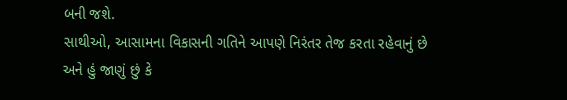બની જશે.
સાથીઓ, આસામના વિકાસની ગતિને આપણે નિરંતર તેજ કરતા રહેવાનું છે અને હું જાણું છું કે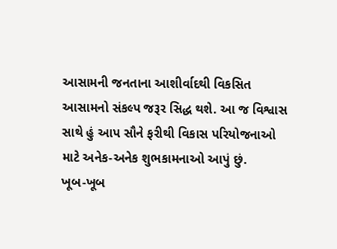આસામની જનતાના આશીર્વાદથી વિકસિત આસામનો સંકલ્પ જરૂર સિદ્ધ થશે. આ જ વિશ્વાસ સાથે હું આપ સૌને ફરીથી વિકાસ પરિયોજનાઓ માટે અનેક-અનેક શુભકામનાઓ આપું છું.
ખૂબ-ખૂબ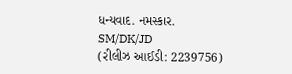ધન્યવાદ. નમસ્કાર.
SM/DK/JD
(રીલીઝ આઈડી: 2239756)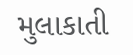મુલાકાતી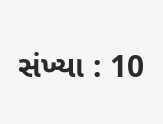સંખ્યા : 10